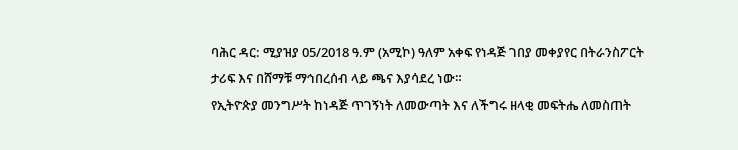ባሕር ዳር: ሚያዝያ 05/2018 ዓ.ም (አሚኮ) ዓለም አቀፍ የነዳጅ ገበያ መቀያየር በትራንስፖርት ታሪፍ እና በሸማቹ ማኅበረሰብ ላይ ጫና እያሳደረ ነው።
የኢትዮጵያ መንግሥት ከነዳጅ ጥገኝነት ለመውጣት እና ለችግሩ ዘላቂ መፍትሔ ለመስጠት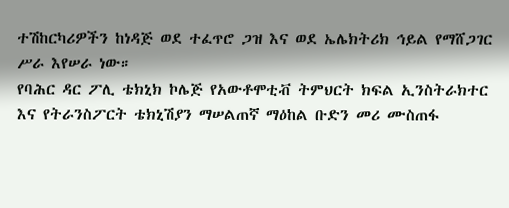ተሽከርካሪዎችን ከነዳጅ ወደ ተፈጥሮ ጋዝ እና ወደ ኤሌክትሪክ ኅይል የማሸጋገር ሥራ እየሠራ ነው።
የባሕር ዳር ፖሊ ቴክኒክ ኮሌጅ የአውቶሞቲቭ ትምህርት ክፍል ኢንስትራክተር እና የትራንስፖርት ቴክኒሽያን ማሠልጠኛ ማዕከል ቡድን መሪ ሙስጠፋ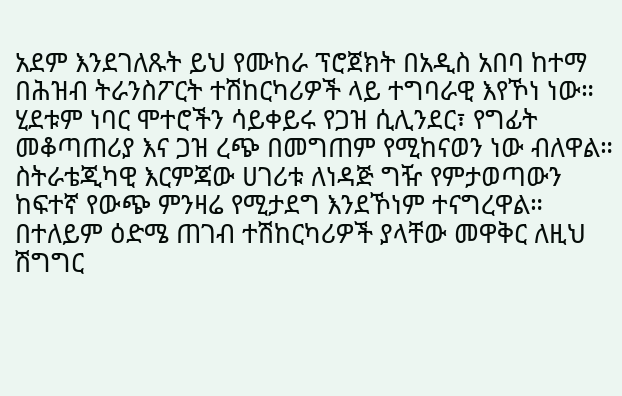አደም እንደገለጹት ይህ የሙከራ ፕሮጀክት በአዲስ አበባ ከተማ በሕዝብ ትራንስፖርት ተሽከርካሪዎች ላይ ተግባራዊ እየኾነ ነው።
ሂደቱም ነባር ሞተሮችን ሳይቀይሩ የጋዝ ሲሊንደር፣ የግፊት መቆጣጠሪያ እና ጋዝ ረጭ በመግጠም የሚከናወን ነው ብለዋል።
ስትራቴጂካዊ እርምጃው ሀገሪቱ ለነዳጅ ግዥ የምታወጣውን ከፍተኛ የውጭ ምንዛሬ የሚታደግ እንደኾነም ተናግረዋል።
በተለይም ዕድሜ ጠገብ ተሽከርካሪዎች ያላቸው መዋቅር ለዚህ ሽግግር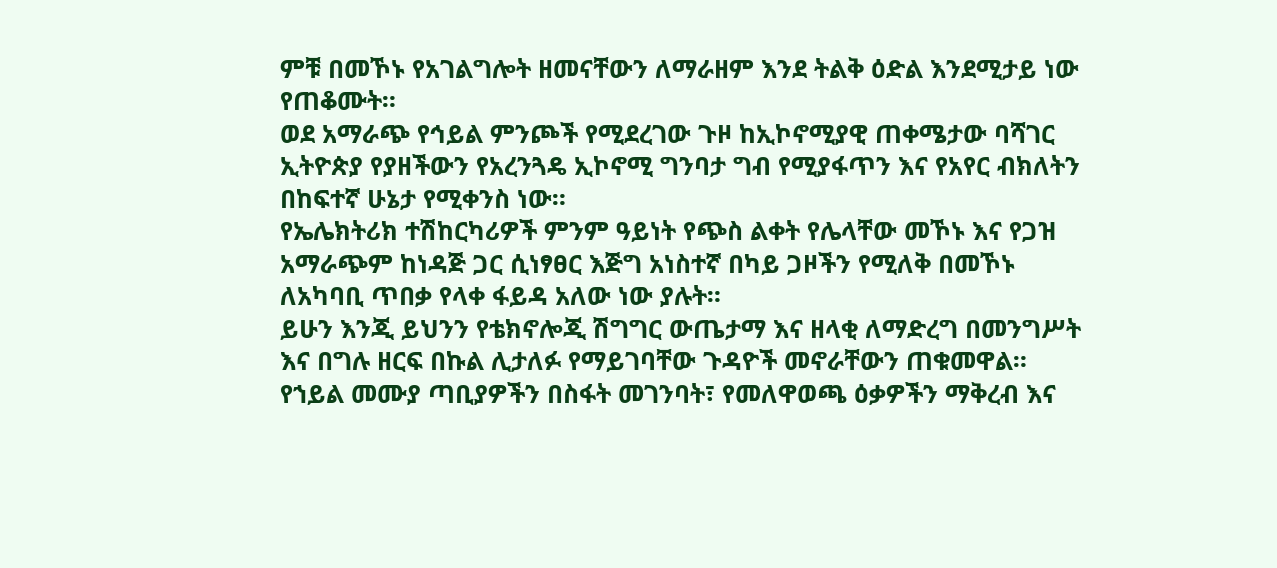ምቹ በመኾኑ የአገልግሎት ዘመናቸውን ለማራዘም እንደ ትልቅ ዕድል እንደሚታይ ነው የጠቆሙት።
ወደ አማራጭ የኅይል ምንጮች የሚደረገው ጉዞ ከኢኮኖሚያዊ ጠቀሜታው ባሻገር ኢትዮጵያ የያዘችውን የአረንጓዴ ኢኮኖሚ ግንባታ ግብ የሚያፋጥን እና የአየር ብክለትን በከፍተኛ ሁኔታ የሚቀንስ ነው።
የኤሌክትሪክ ተሽከርካሪዎች ምንም ዓይነት የጭስ ልቀት የሌላቸው መኾኑ እና የጋዝ አማራጭም ከነዳጅ ጋር ሲነፃፀር እጅግ አነስተኛ በካይ ጋዞችን የሚለቅ በመኾኑ ለአካባቢ ጥበቃ የላቀ ፋይዳ አለው ነው ያሉት።
ይሁን እንጂ ይህንን የቴክኖሎጂ ሽግግር ውጤታማ እና ዘላቂ ለማድረግ በመንግሥት እና በግሉ ዘርፍ በኩል ሊታለፉ የማይገባቸው ጉዳዮች መኖራቸውን ጠቁመዋል።
የኀይል መሙያ ጣቢያዎችን በስፋት መገንባት፣ የመለዋወጫ ዕቃዎችን ማቅረብ እና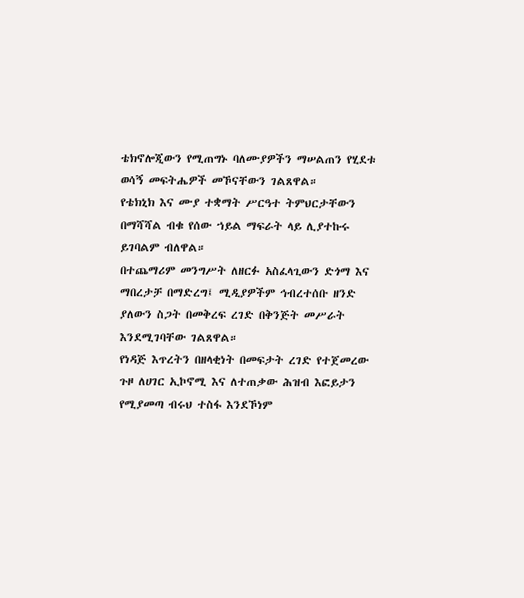ቴክኖሎጂውን የሚጠግኑ ባለሙያዎችን ማሠልጠን የሂደቱ ወሳኝ መፍትሔዎች መኾናቸውን ገልጸዋል።
የቴክኒክ እና ሙያ ተቋማት ሥርዓተ ትምህርታቸውን በማሻሻል ብቁ የሰው ኀይል ማፍራት ላይ ሊያተኩሩ ይገባልም ብለዋል።
በተጨማሪም መንግሥት ለዘርፉ አስፈላጊውን ድጎማ እና ማበረታቻ በማድረግ፤ ሚዲያዎችም ኅብረተሰቡ ዘንድ ያለውን ስጋት በመቅረፍ ረገድ በቅንጅት መሥራት እንደሚገባቸው ገልጸዋል።
የነዳጅ እጥረትን በዘላቂነት በመፍታት ረገድ የተጀመረው ጉዞ ለሀገር ኢኮኖሚ እና ለተጠቃው ሕዝብ እፎይታን የሚያመጣ ብሩህ ተስፋ እንደኾነም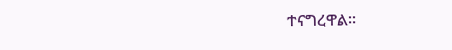ተናግረዋል።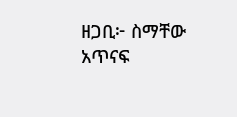ዘጋቢ፦ ስማቸው አጥናፍ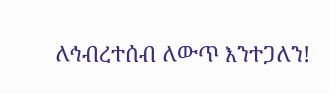ለኅብረተሰብ ለውጥ እንተጋለን!